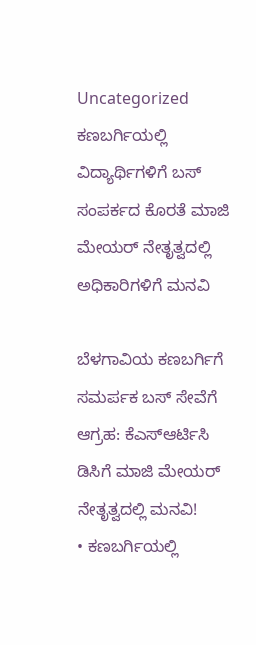Uncategorized
ಕಣಬರ್ಗಿಯಲ್ಲಿ ವಿದ್ಯಾರ್ಥಿಗಳಿಗೆ ಬಸ್ ಸಂಪರ್ಕದ ಕೊರತೆ ಮಾಜಿ ಮೇಯರ್ ನೇತೃತ್ವದಲ್ಲಿ ಅಧಿಕಾರಿಗಳಿಗೆ ಮನವಿ

ಬೆಳಗಾವಿಯ ಕಣಬರ್ಗಿಗೆ ಸಮರ್ಪಕ ಬಸ್ ಸೇವೆಗೆ ಆಗ್ರಹ: ಕೆಎಸ್ಆರ್ಟಿಸಿ ಡಿಸಿಗೆ ಮಾಜಿ ಮೇಯರ್ ನೇತೃತ್ವದಲ್ಲಿ ಮನವಿ!
• ಕಣಬರ್ಗಿಯಲ್ಲಿ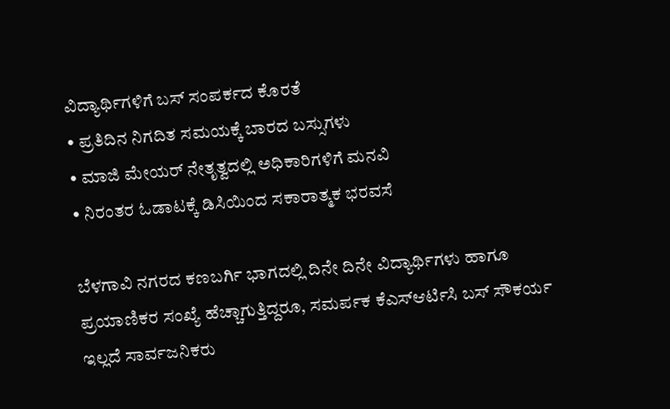ವಿದ್ಯಾರ್ಥಿಗಳಿಗೆ ಬಸ್ ಸಂಪರ್ಕದ ಕೊರತೆ
• ಪ್ರತಿದಿನ ನಿಗದಿತ ಸಮಯಕ್ಕೆ ಬಾರದ ಬಸ್ಸುಗಳು
• ಮಾಜಿ ಮೇಯರ್ ನೇತೃತ್ವದಲ್ಲಿ ಅಧಿಕಾರಿಗಳಿಗೆ ಮನವಿ
• ನಿರಂತರ ಓಡಾಟಕ್ಕೆ ಡಿಸಿಯಿಂದ ಸಕಾರಾತ್ಮಕ ಭರವಸೆ

ಬೆಳಗಾವಿ ನಗರದ ಕಣಬರ್ಗಿ ಭಾಗದಲ್ಲಿ ದಿನೇ ದಿನೇ ವಿದ್ಯಾರ್ಥಿಗಳು ಹಾಗೂ ಪ್ರಯಾಣಿಕರ ಸಂಖ್ಯೆ ಹೆಚ್ಚಾಗುತ್ತಿದ್ದರೂ, ಸಮರ್ಪಕ ಕೆಎಸ್ಆರ್ಟಿಸಿ ಬಸ್ ಸೌಕರ್ಯ ಇಲ್ಲದೆ ಸಾರ್ವಜನಿಕರು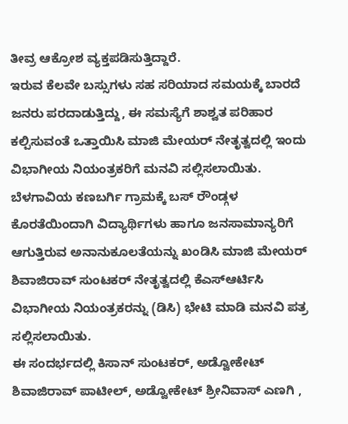ತೀವ್ರ ಆಕ್ರೋಶ ವ್ಯಕ್ತಪಡಿಸುತ್ತಿದ್ದಾರೆ.
ಇರುವ ಕೆಲವೇ ಬಸ್ಸುಗಳು ಸಹ ಸರಿಯಾದ ಸಮಯಕ್ಕೆ ಬಾರದೆ ಜನರು ಪರದಾಡುತ್ತಿದ್ದು, ಈ ಸಮಸ್ಯೆಗೆ ಶಾಶ್ವತ ಪರಿಹಾರ ಕಲ್ಪಿಸುವಂತೆ ಒತ್ತಾಯಿಸಿ ಮಾಜಿ ಮೇಯರ್ ನೇತೃತ್ವದಲ್ಲಿ ಇಂದು ವಿಭಾಗೀಯ ನಿಯಂತ್ರಕರಿಗೆ ಮನವಿ ಸಲ್ಲಿಸಲಾಯಿತು.
ಬೆಳಗಾವಿಯ ಕಣಬರ್ಗಿ ಗ್ರಾಮಕ್ಕೆ ಬಸ್ ರೌಂಡ್ಗಳ ಕೊರತೆಯಿಂದಾಗಿ ವಿದ್ಯಾರ್ಥಿಗಳು ಹಾಗೂ ಜನಸಾಮಾನ್ಯರಿಗೆ ಆಗುತ್ತಿರುವ ಅನಾನುಕೂಲತೆಯನ್ನು ಖಂಡಿಸಿ ಮಾಜಿ ಮೇಯರ್ ಶಿವಾಜಿರಾವ್ ಸುಂಟಕರ್ ನೇತೃತ್ವದಲ್ಲಿ ಕೆಎಸ್ಆರ್ಟಿಸಿ ವಿಭಾಗೀಯ ನಿಯಂತ್ರಕರನ್ನು (ಡಿಸಿ) ಭೇಟಿ ಮಾಡಿ ಮನವಿ ಪತ್ರ ಸಲ್ಲಿಸಲಾಯಿತು.
ಈ ಸಂದರ್ಭದಲ್ಲಿ ಕಿಸಾನ್ ಸುಂಟಕರ್, ಅಡ್ವೋಕೇಟ್ ಶಿವಾಜಿರಾವ್ ಪಾಟೀಲ್, ಅಡ್ವೋಕೇಟ್ ಶ್ರೀನಿವಾಸ್ ಎಣಗಿ ,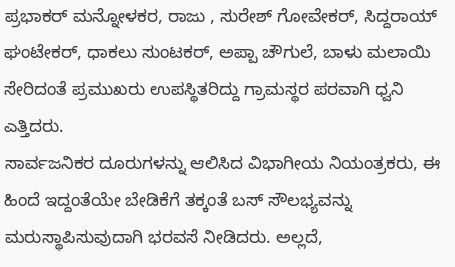ಪ್ರಭಾಕರ್ ಮನ್ನೋಳಕರ, ರಾಜು , ಸುರೇಶ್ ಗೋವೇಕರ್, ಸಿದ್ದರಾಯ್ ಘಂಟೇಕರ್, ಧಾಕಲು ಸುಂಟಕರ್, ಅಪ್ಪಾ ಚೌಗುಲೆ, ಬಾಳು ಮಲಾಯಿ ಸೇರಿದಂತೆ ಪ್ರಮುಖರು ಉಪಸ್ಥಿತರಿದ್ದು ಗ್ರಾಮಸ್ಥರ ಪರವಾಗಿ ಧ್ವನಿ ಎತ್ತಿದರು.
ಸಾರ್ವಜನಿಕರ ದೂರುಗಳನ್ನು ಆಲಿಸಿದ ವಿಭಾಗೀಯ ನಿಯಂತ್ರಕರು, ಈ ಹಿಂದೆ ಇದ್ದಂತೆಯೇ ಬೇಡಿಕೆಗೆ ತಕ್ಕಂತೆ ಬಸ್ ಸೌಲಭ್ಯವನ್ನು ಮರುಸ್ಥಾಪಿಸುವುದಾಗಿ ಭರವಸೆ ನೀಡಿದರು. ಅಲ್ಲದೆ,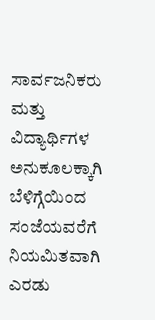ಸಾರ್ವಜನಿಕರು ಮತ್ತು ವಿದ್ಯಾರ್ಥಿಗಳ ಅನುಕೂಲಕ್ಕಾಗಿ ಬೆಳಿಗ್ಗೆಯಿಂದ ಸಂಜೆಯವರೆಗೆ ನಿಯಮಿತವಾಗಿ ಎರಡು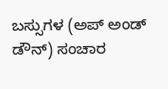ಬಸ್ಸುಗಳ (ಅಪ್ ಅಂಡ್ ಡೌನ್) ಸಂಚಾರ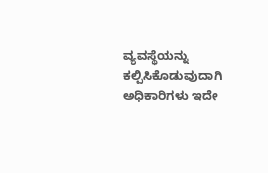ವ್ಯವಸ್ಥೆಯನ್ನು ಕಲ್ಪಿಸಿಕೊಡುವುದಾಗಿ ಅಧಿಕಾರಿಗಳು ಇದೇ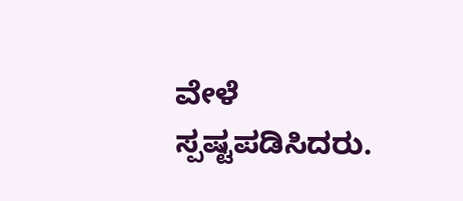ವೇಳೆ ಸ್ಪಷ್ಟಪಡಿಸಿದರು.